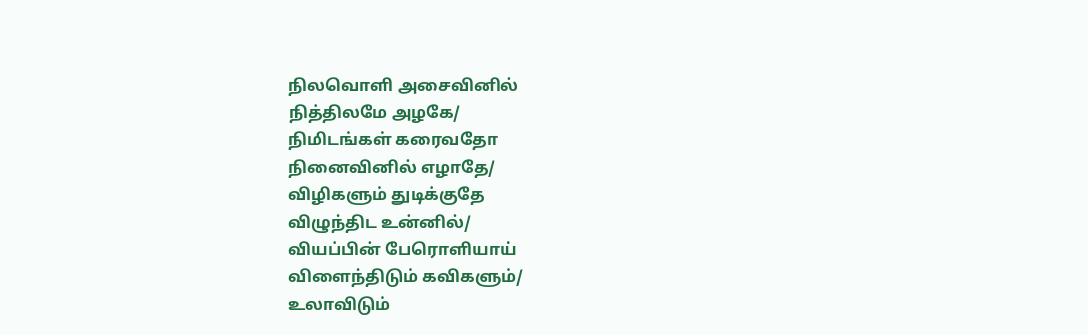நிலவொளி அசைவினில்
நித்திலமே அழகே/
நிமிடங்கள் கரைவதோ
நினைவினில் எழாதே/
விழிகளும் துடிக்குதே
விழுந்திட உன்னில்/
வியப்பின் பேரொளியாய்
விளைந்திடும் கவிகளும்/
உலாவிடும்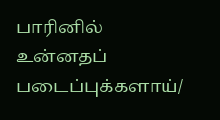பாரினில்
உன்னதப் படைப்புக்களாய்/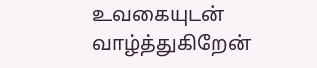உவகையுடன் வாழ்த்துகிறேன்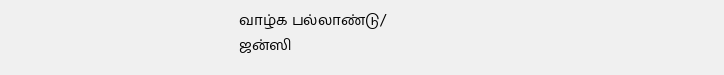வாழ்க பல்லாண்டு/
ஜன்ஸி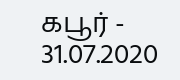கபூர் - 31.07.2020